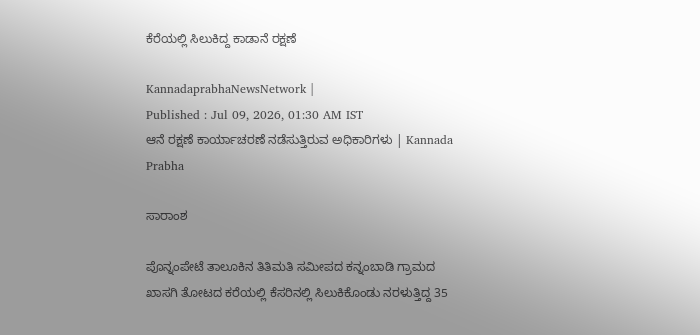ಕೆರೆಯಲ್ಲಿ ಸಿಲುಕಿದ್ದ ಕಾಡಾನೆ ರಕ್ಷಣೆ

KannadaprabhaNewsNetwork |
Published : Jul 09, 2026, 01:30 AM IST
ಆನೆ ರಕ್ಷಣೆ ಕಾರ್ಯಾಚರಣೆ ನಡೆಸುತ್ತಿರುವ ಅಧಿಕಾರಿಗಳು | Kannada Prabha

ಸಾರಾಂಶ

ಪೊನ್ನಂಪೇಟೆ ತಾಲೂಕಿನ ತಿತಿಮತಿ ಸಮೀಪದ ಕನ್ನಂಬಾಡಿ ಗ್ರಾಮದ ಖಾಸಗಿ ತೋಟದ ಕರೆಯಲ್ಲಿ ಕೆಸರಿನಲ್ಲಿ ಸಿಲುಕಿಕೊಂಡು ನರಳುತ್ತಿದ್ದ 35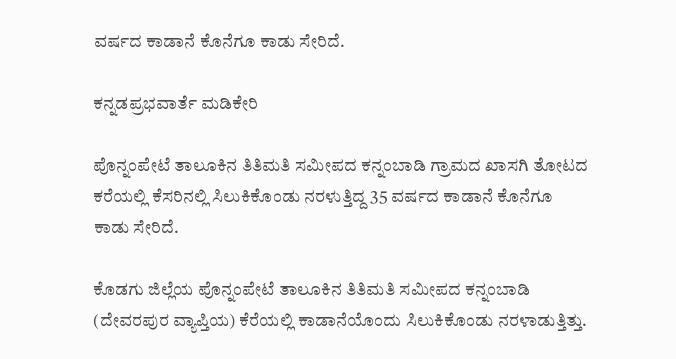ವರ್ಷದ ಕಾಡಾನೆ ಕೊನೆಗೂ ಕಾಡು ಸೇರಿದೆ.

ಕನ್ನಡಪ್ರಭವಾರ್ತೆ ಮಡಿಕೇರಿ

ಪೊನ್ನಂಪೇಟೆ ತಾಲೂಕಿನ ತಿತಿಮತಿ ಸಮೀಪದ ಕನ್ನಂಬಾಡಿ ಗ್ರಾಮದ ಖಾಸಗಿ ತೋಟದ ಕರೆಯಲ್ಲಿ ಕೆಸರಿನಲ್ಲಿ ಸಿಲುಕಿಕೊಂಡು ನರಳುತ್ತಿದ್ದ 35 ವರ್ಷದ ಕಾಡಾನೆ ಕೊನೆಗೂ ಕಾಡು ಸೇರಿದೆ.

ಕೊಡಗು ಜಿಲ್ಲೆಯ ಪೊನ್ನಂಪೇಟೆ ತಾಲೂಕಿನ ತಿತಿಮತಿ ಸಮೀಪದ ಕನ್ನಂಬಾಡಿ (ದೇವರಪುರ ವ್ಯಾಪ್ತಿಯ) ಕೆರೆಯಲ್ಲಿ ಕಾಡಾನೆಯೊಂದು ಸಿಲುಕಿಕೊಂಡು ನರಳಾಡುತ್ತಿತ್ತು.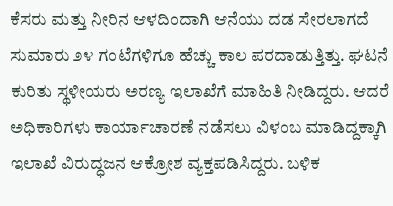ಕೆಸರು ಮತ್ತು ನೀರಿನ ಆಳದಿಂದಾಗಿ ಆನೆಯು ದಡ ಸೇರಲಾಗದೆ ಸುಮಾರು ೨೪ ಗಂಟೆಗಳಿಗೂ ಹೆಚ್ಚು ಕಾಲ ಪರದಾಡುತ್ತಿತ್ತು. ಘಟನೆ ಕುರಿತು ಸ್ಥಳೀಯರು ಅರಣ್ಯ ಇಲಾಖೆಗೆ ಮಾಹಿತಿ ನೀಡಿದ್ದರು. ಆದರೆ ಅಧಿಕಾರಿಗಳು ಕಾರ್ಯಾಚಾರಣೆ ನಡೆಸಲು ವಿಳಂಬ ಮಾಡಿದ್ದಕ್ಕಾಗಿ ಇಲಾಖೆ ವಿರುದ್ಧಜನ ಆಕ್ರೋಶ ವ್ಯಕ್ತಪಡಿಸಿದ್ದರು. ಬಳಿಕ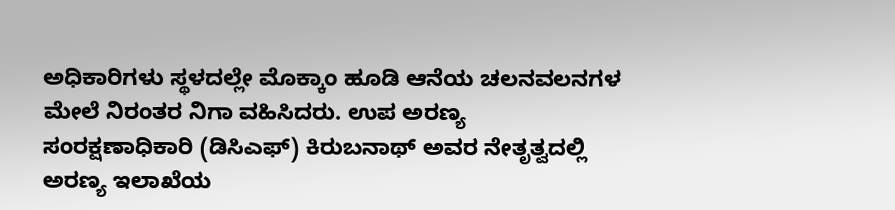ಅಧಿಕಾರಿಗಳು ಸ್ಥಳದಲ್ಲೇ ಮೊಕ್ಕಾಂ ಹೂಡಿ ಆನೆಯ ಚಲನವಲನಗಳ ಮೇಲೆ ನಿರಂತರ ನಿಗಾ ವಹಿಸಿದರು. ಉಪ ಅರಣ್ಯ ಸಂರಕ್ಷಣಾಧಿಕಾರಿ (ಡಿಸಿಎಫ್) ಕಿರುಬನಾಥ್ ಅವರ ನೇತೃತ್ವದಲ್ಲಿ ಅರಣ್ಯ ಇಲಾಖೆಯ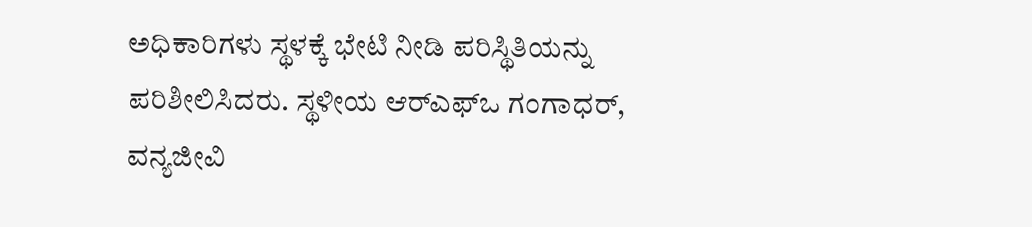ಅಧಿಕಾರಿಗಳು ಸ್ಥಳಕ್ಕೆ ಭೇಟಿ ನೀಡಿ ಪರಿಸ್ಥಿತಿಯನ್ನು ಪರಿಶೀಲಿಸಿದರು. ಸ್ಥಳೀಯ ಆರ್‌ಎಫ್‌ಒ ಗಂಗಾಧ‌ರ್, ವನ್ಯಜೀವಿ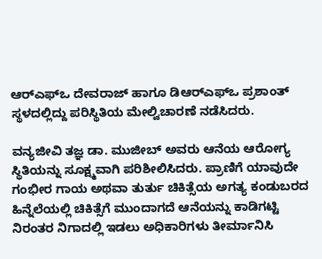ಆರ್‌ಎಫ್‌ಒ ದೇವರಾಜ್ ಹಾಗೂ ಡಿಆರ್‌ಎಫ್‌ಒ ಪ್ರಶಾಂತ್ ಸ್ಥಳದಲ್ಲಿದ್ದು ಪರಿಸ್ಥಿತಿಯ ಮೇಲ್ವಿಚಾರಣೆ ನಡೆಸಿದರು.

ವನ್ಯಜೀವಿ ತಜ್ಞ ಡಾ. ಮುಜೀಬ್ ಅವರು ಆನೆಯ ಆರೋಗ್ಯ ಸ್ಥಿತಿಯನ್ನು ಸೂಕ್ಷ್ಮವಾಗಿ ಪರಿಶೀಲಿಸಿದರು. ಪ್ರಾಣಿಗೆ ಯಾವುದೇ ಗಂಭೀರ ಗಾಯ ಅಥವಾ ತುರ್ತು ಚಿಕಿತ್ಸೆಯ ಅಗತ್ಯ ಕಂಡುಬರದ ಹಿನ್ನೆಲೆಯಲ್ಲಿ ಚಿಕಿತ್ಸೆಗೆ ಮುಂದಾಗದೆ ಆನೆಯನ್ನು ಕಾಡಿಗಟ್ಟಿ ನಿರಂತರ ನಿಗಾದಲ್ಲಿ ಇಡಲು ಅಧಿಕಾರಿಗಳು ತೀರ್ಮಾನಿಸಿ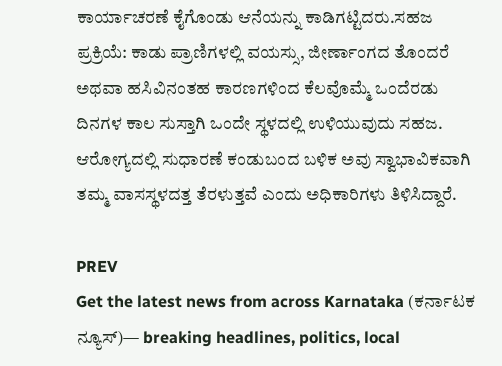ಕಾರ್ಯಾಚರಣೆ ಕೈಗೊಂಡು ಆನೆಯನ್ನು ಕಾಡಿಗಟ್ಟಿದರು.ಸಹಜ ಪ್ರಕ್ರಿಯೆ: ಕಾಡು ಪ್ರಾಣಿಗಳಲ್ಲಿ ವಯಸ್ಸು, ಜೀರ್ಣಾಂಗದ ತೊಂದರೆ ಅಥವಾ ಹಸಿವಿನಂತಹ ಕಾರಣಗಳಿಂದ ಕೆಲವೊಮ್ಮೆ ಒಂದೆರಡು ದಿನಗಳ ಕಾಲ ಸುಸ್ತಾಗಿ ಒಂದೇ ಸ್ಥಳದಲ್ಲಿ ಉಳಿಯುವುದು ಸಹಜ. ಆರೋಗ್ಯದಲ್ಲಿ ಸುಧಾರಣೆ ಕಂಡುಬಂದ ಬಳಿಕ ಅವು ಸ್ವಾಭಾವಿಕವಾಗಿ ತಮ್ಮ ವಾಸಸ್ಥಳದತ್ತ ತೆರಳುತ್ತವೆ ಎಂದು ಅಧಿಕಾರಿಗಳು ತಿಳಿಸಿದ್ದಾರೆ.

PREV
Get the latest news from across Karnataka (ಕರ್ನಾಟಕ ನ್ಯೂಸ್)— breaking headlines, politics, local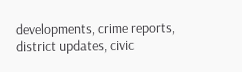developments, crime reports, district updates, civic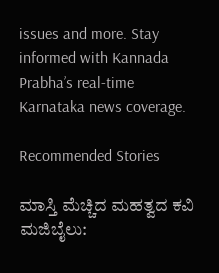issues and more. Stay informed with Kannada Prabha’s real‑time Karnataka news coverage.

Recommended Stories

ಮಾಸ್ತಿ ಮೆಚ್ಚಿದ ಮಹತ್ವದ ಕವಿ ಮಜಿಬೈಲು: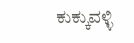ಕುಕ್ಕುವಳ್ಳಿ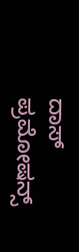ದಾಸ್ ಪ್ರಮೋಷನ್ಸ್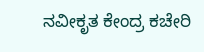ನವೀಕೃತ ಕೇಂದ್ರ ಕಚೇರಿ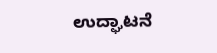ಉದ್ಘಾಟನೆ